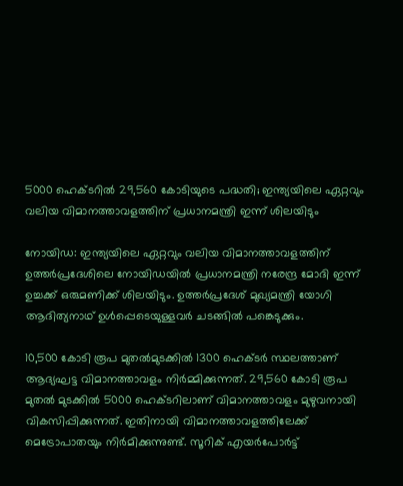5000 ഹെക്ടറില്‍ 29,560 കോടിയുടെ പദ്ധതി; ഇന്ത്യയിലെ ഏറ്റവും വലിയ വിമാനത്താവളത്തിന് പ്രധാനമന്ത്രി ഇന്ന് ശിലയിടും

നോയിഡ: ഇന്ത്യയിലെ ഏറ്റവും വലിയ വിമാനത്താവളത്തിന് ഉത്തര്‍പ്രദേശിലെ നോയിഡയില്‍ പ്രധാനമന്ത്രി നരേന്ദ്ര മോദി ഇന്ന് ഉച്ചക്ക് ഒരുമണിക്ക് ശിലയിടും. ഉത്തര്‍പ്രദേശ് മുഖ്യമന്ത്രി യോഗി ആദിത്യനാഥ് ഉള്‍പ്പെടെയുള്ളവര്‍ ചടങ്ങില്‍ പങ്കെടുക്കും.

10,500 കോടി രൂപ മുതല്‍മുടക്കില്‍ 1300 ഹെക്ടര്‍ സ്ഥലത്താണ് ആദ്യഘട്ട വിമാനത്താവളം നിര്‍മ്മിക്കുന്നത്. 29,560 കോടി രൂപ മുതല്‍ മുടക്കില്‍ 5000 ഹെക്ടറിലാണ് വിമാനത്താവളം മുഴുവനായി വികസിപ്പിക്കുന്നത്. ഇതിനായി വിമാനത്താവളത്തിലേക്ക് മെട്രോപാതയും നിര്‍മിക്കുന്നുണ്ട്. സൂറിക് എയര്‍പോര്‍ട്ട്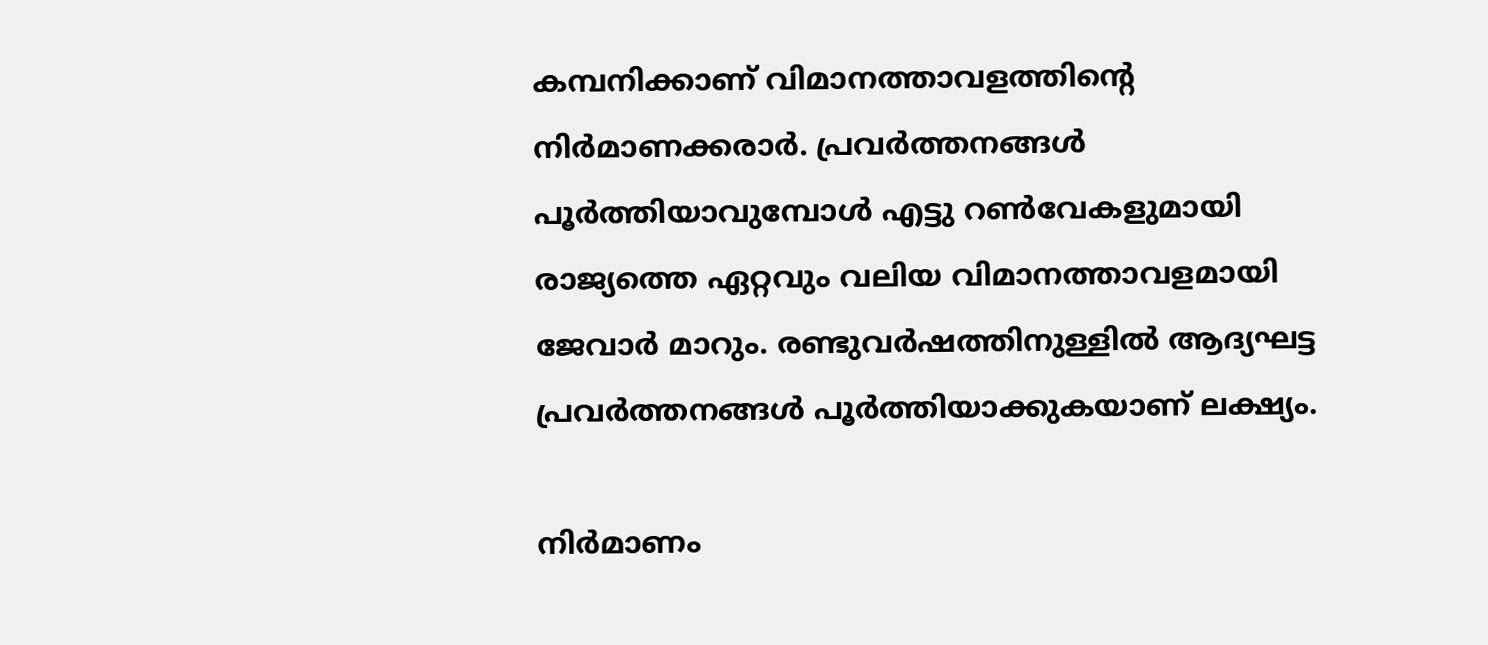കമ്പനിക്കാണ് വിമാനത്താവളത്തിന്റെ നിര്‍മാണക്കരാര്‍. പ്രവര്‍ത്തനങ്ങള്‍ പൂര്‍ത്തിയാവുമ്പോള്‍ എട്ടു റണ്‍വേകളുമായി രാജ്യത്തെ ഏറ്റവും വലിയ വിമാനത്താവളമായി ജേവാര്‍ മാറും. രണ്ടുവര്‍ഷത്തിനുള്ളില്‍ ആദ്യഘട്ട പ്രവര്‍ത്തനങ്ങള്‍ പൂര്‍ത്തിയാക്കുകയാണ് ലക്ഷ്യം.

നിര്‍മാണം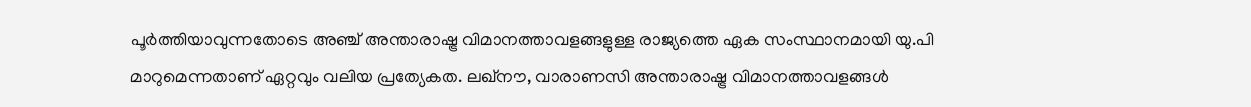പൂര്‍ത്തിയാവുന്നതോടെ അഞ്ച് അന്താരാഷ്ട്ര വിമാനത്താവളങ്ങളുള്ള രാജ്യത്തെ ഏക സംസ്ഥാനമായി യു.പി മാറുമെന്നതാണ് ഏറ്റവും വലിയ പ്രത്യേകത. ലഖ്‌നൗ, വാരാണസി അന്താരാഷ്ട്ര വിമാനത്താവളങ്ങള്‍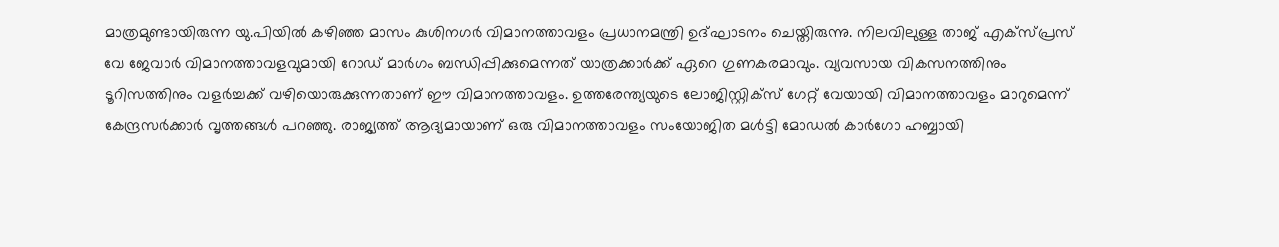മാത്രമുണ്ടായിരുന്ന യു.പിയില്‍ കഴിഞ്ഞ മാസം കുശിനഗര്‍ വിമാനത്താവളം പ്രധാനമന്ത്രി ഉദ്ഘാടനം ചെയ്തിരുന്നു. നിലവിലുള്ള താജ് എക്‌സ്പ്രസ് വേ ജേവാര്‍ വിമാനത്താവളവുമായി റോഡ് മാര്‍ഗം ബന്ധിപ്പിക്കുമെന്നത് യാത്രക്കാര്‍ക്ക് ഏറെ ഗുണകരമാവും. വ്യവസായ വികസനത്തിനും ടൂറിസത്തിനും വളര്‍ച്ചക്ക് വഴിയൊരുക്കുന്നതാണ് ഈ വിമാനത്താവളം. ഉത്തരേന്ത്യയുടെ ലോജിസ്റ്റിക്‌സ് ഗേറ്റ് വേയായി വിമാനത്താവളം മാറുമെന്ന് കേന്ദ്രസര്‍ക്കാര്‍ വൃത്തങ്ങള്‍ പറഞ്ഞു. രാജ്യത്ത് ആദ്യമായാണ് ഒരു വിമാനത്താവളം സംയോജിത മള്‍ട്ടി മോഡല്‍ കാര്‍ഗോ ഹബ്ബായി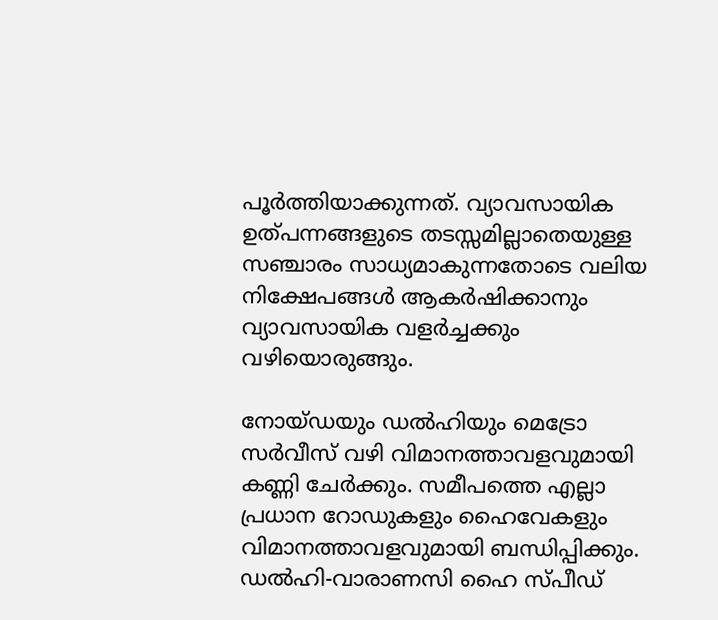പൂര്‍ത്തിയാക്കുന്നത്. വ്യാവസായിക ഉത്പന്നങ്ങളുടെ തടസ്സമില്ലാതെയുള്ള സഞ്ചാരം സാധ്യമാകുന്നതോടെ വലിയ നിക്ഷേപങ്ങള്‍ ആകര്‍ഷിക്കാനും വ്യാവസായിക വളര്‍ച്ചക്കും വഴിയൊരുങ്ങും.

നോയ്ഡയും ഡല്‍ഹിയും മെട്രോ സര്‍വീസ് വഴി വിമാനത്താവളവുമായി കണ്ണി ചേര്‍ക്കും. സമീപത്തെ എല്ലാ പ്രധാന റോഡുകളും ഹൈവേകളും വിമാനത്താവളവുമായി ബന്ധിപ്പിക്കും. ഡല്‍ഹി-വാരാണസി ഹൈ സ്പീഡ്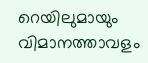റെയിലുമായും വിമാനത്താവളം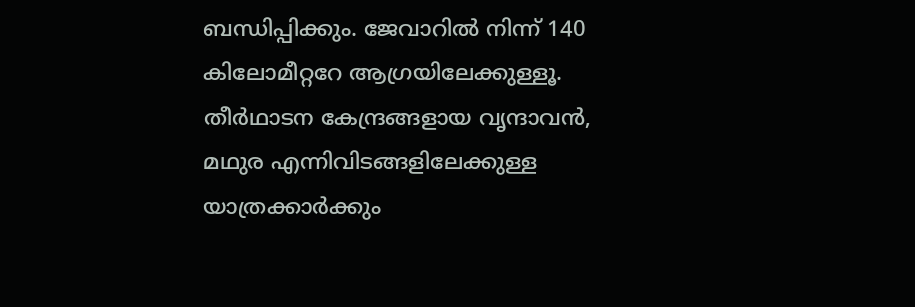ബന്ധിപ്പിക്കും. ജേവാറില്‍ നിന്ന് 140 കിലോമീറ്ററേ ആഗ്രയിലേക്കുള്ളൂ. തീര്‍ഥാടന കേന്ദ്രങ്ങളായ വൃന്ദാവന്‍, മഥുര എന്നിവിടങ്ങളിലേക്കുള്ള യാത്രക്കാര്‍ക്കും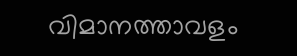വിമാനത്താവളം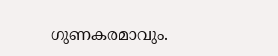ഗുണകരമാവും.